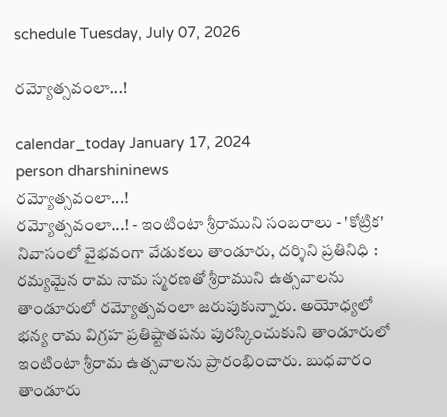schedule Tuesday, July 07, 2026

రమ్యోత్సవంలా...!

calendar_today January 17, 2024
person dharshininews
రమ్యోత్సవంలా...!
రమ్యోత్సవంలా...! - ఇంటింటా శ్రీరాముని సంబరాలు - 'కోట్రిక' నివాసంలో వైభవంగా వేడుకలు తాండూరు, దర్శిని ప్రతినిధి : రమ్యమైన రామ నామ స్మరణతో శ్రీరాముని ఉత్సవాలను తాండూరులో రమ్యోత్సవంలా జరుపుకున్నారు. అయోధ్యలో భన్య రామ విగ్రహ ప్రతిష్టాతపను పురస్కించుకుని తాండూరులో ఇంటింటా శ్రీరామ ఉత్సవాలను ప్రారంభించారు. బుధవారం తాండూరు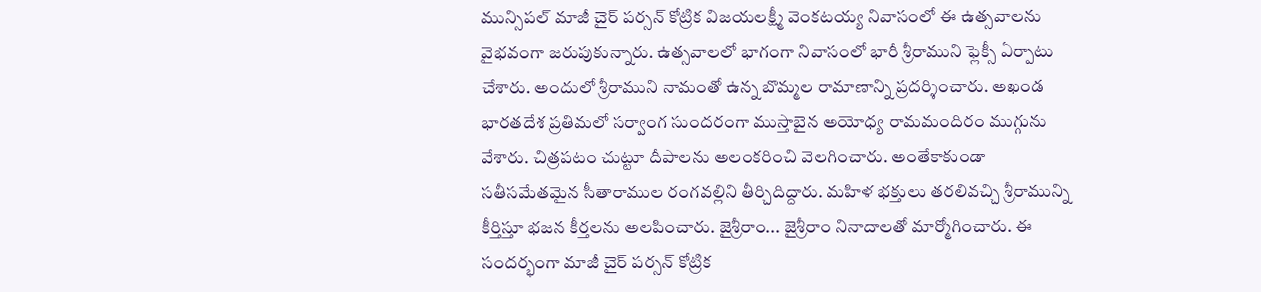మున్సిపల్ మాజీ చైర్ పర్సన్ కోట్రిక విజయలక్ష్మీ వెంకటయ్య నివాసంలో ఈ ఉత్సవాలను వైభవంగా జరుపుకున్నారు. ఉత్సవాలలో భాగంగా నివాసంలో భారీ శ్రీరాముని ఫ్లెక్సీ ఏర్పాటు చేశారు. అందులో శ్రీరాముని నామంతో ఉన్న బొమ్మల రామాణాన్ని ప్రదర్శించారు. అఖండ భారతదేశ ప్రతిమలో సర్వాంగ సుందరంగా ముస్తాబైన అయోధ్య రామమందిరం ముగ్గును వేశారు. చిత్రపటం చుట్టూ దీపాలను అలంకరించి వెలగించారు. అంతేకాకుండా సతీసమేతమైన సీతారాముల రంగవల్లిని తీర్చిదిద్దారు. మహిళ భక్తులు తరలివచ్చి శ్రీరామున్ని కీర్తిస్తూ భజన కీర్తలను అలపించారు. జైశ్రీరాం... జైశ్రీరాం నినాదాలతో మార్మోగించారు. ఈ సందర్భంగా మాజీ చైర్ పర్సన్ కోట్రిక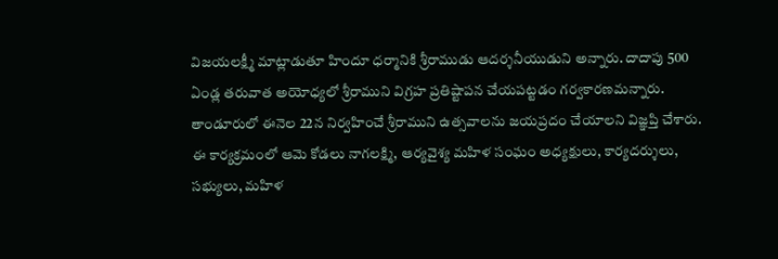విజయలక్ష్మీ మాట్లాడుతూ హిందూ ధర్మానికి శ్రీరాముడు ఆదర్శనీయుడుని అన్నారు. దాదాపు 500 ఏండ్ల తరువాత అయోధ్యలో శ్రీరాముని విగ్రహ ప్రతిష్టాపన చేయపట్టడం గర్వకారణమన్నారు. తాండూరులో ఈనెల 22న నిర్వహించే శ్రీరాముని ఉత్సవాలను జయప్రదం చేయాలని విజ్ఞప్తి చేశారు. ఈ కార్యక్రమంలో ఆమె కోడలు నాగలక్ష్మి, ఆర్యవైశ్య మహిళ సంఘం అధ్యక్షులు, కార్యదర్శులు, సభ్యులు, మహిళ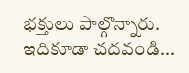భక్తులు పాల్గొన్నారు. ఇదికూడా చదవండి...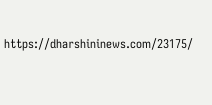https://dharshininews.com/23175/